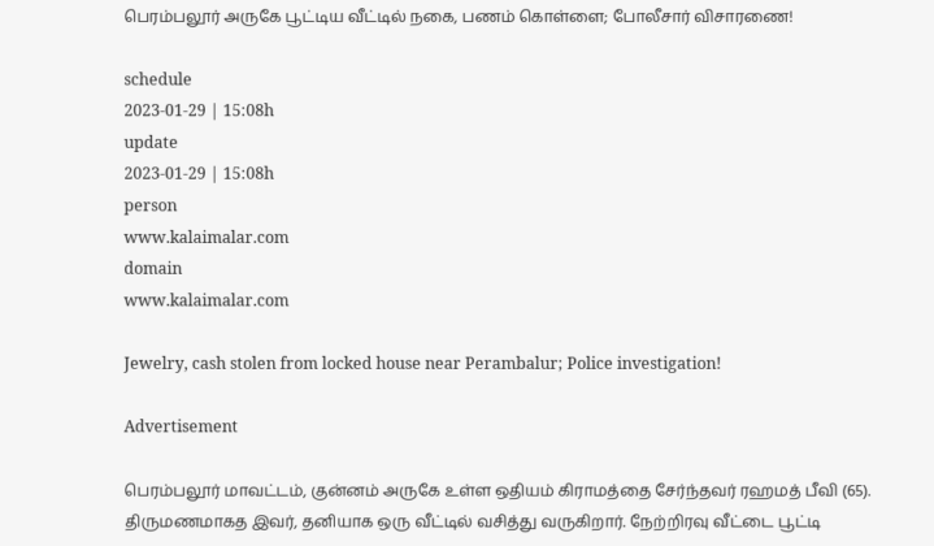பெரம்பலூர் அருகே பூட்டிய வீட்டில் நகை, பணம் கொள்ளை; போலீசார் விசாரணை!

schedule
2023-01-29 | 15:08h
update
2023-01-29 | 15:08h
person
www.kalaimalar.com
domain
www.kalaimalar.com

Jewelry, cash stolen from locked house near Perambalur; Police investigation!

Advertisement

பெரம்பலூர் மாவட்டம், குன்னம் அருகே உள்ள ஒதியம் கிராமத்தை சேர்ந்தவர் ரஹமத் பீவி (65). திருமணமாகத இவர், தனியாக ஒரு வீட்டில் வசித்து வருகிறார். நேற்றிரவு வீட்டை பூட்டி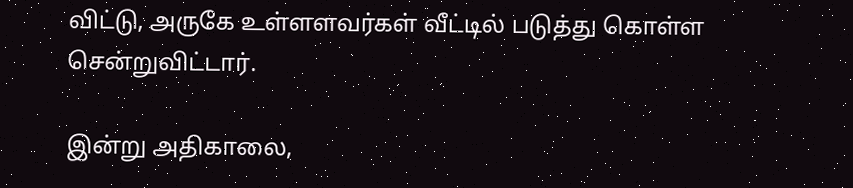விட்டு, அருகே உள்ளளவர்கள் வீட்டில் படுத்து கொள்ள சென்றுவிட்டார்.

இன்று அதிகாலை,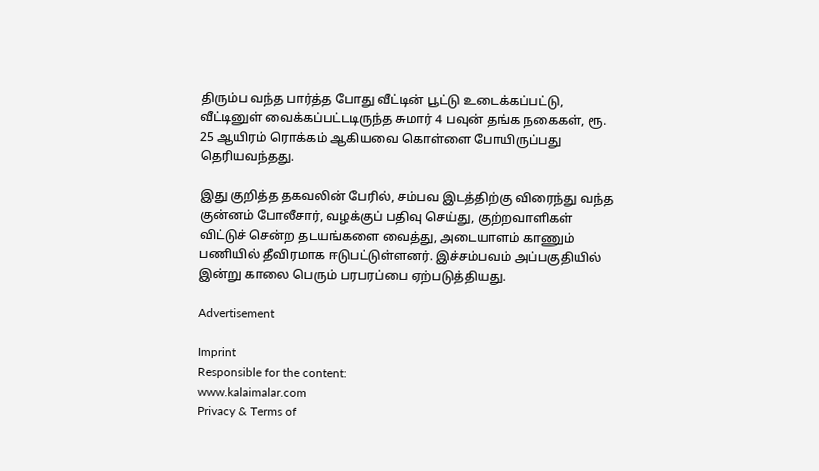திரும்ப வந்த பார்த்த போது வீட்டின் பூட்டு உடைக்கப்பட்டு, வீட்டினுள் வைக்கப்பட்டடிருந்த சுமார் 4 பவுன் தங்க நகைகள், ரூ. 25 ஆயிரம் ரொக்கம் ஆகியவை கொள்ளை போயிருப்பது தெரியவந்தது.

இது குறித்த தகவலின் பேரில், சம்பவ இடத்திற்கு விரைந்து வந்த குன்னம் போலீசார், வழக்குப் பதிவு செய்து, குற்றவாளிகள் விட்டுச் சென்ற தடயங்களை வைத்து, அடையாளம் காணும் பணியில் தீவிரமாக ஈடுபட்டுள்ளனர். இச்சம்பவம் அப்பகுதியில் இன்று காலை பெரும் பரபரப்பை ஏற்படுத்தியது.

Advertisement

Imprint
Responsible for the content:
www.kalaimalar.com
Privacy & Terms of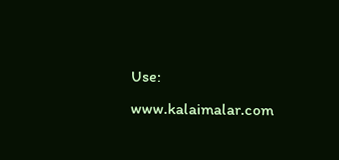Use:
www.kalaimalar.com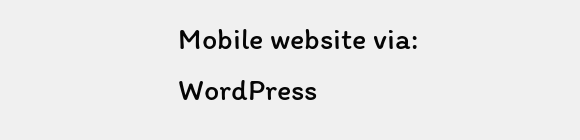Mobile website via:
WordPress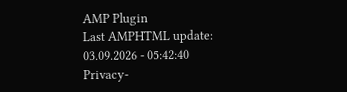AMP Plugin
Last AMPHTML update:
03.09.2026 - 05:42:40
Privacy-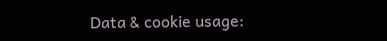Data & cookie usage: